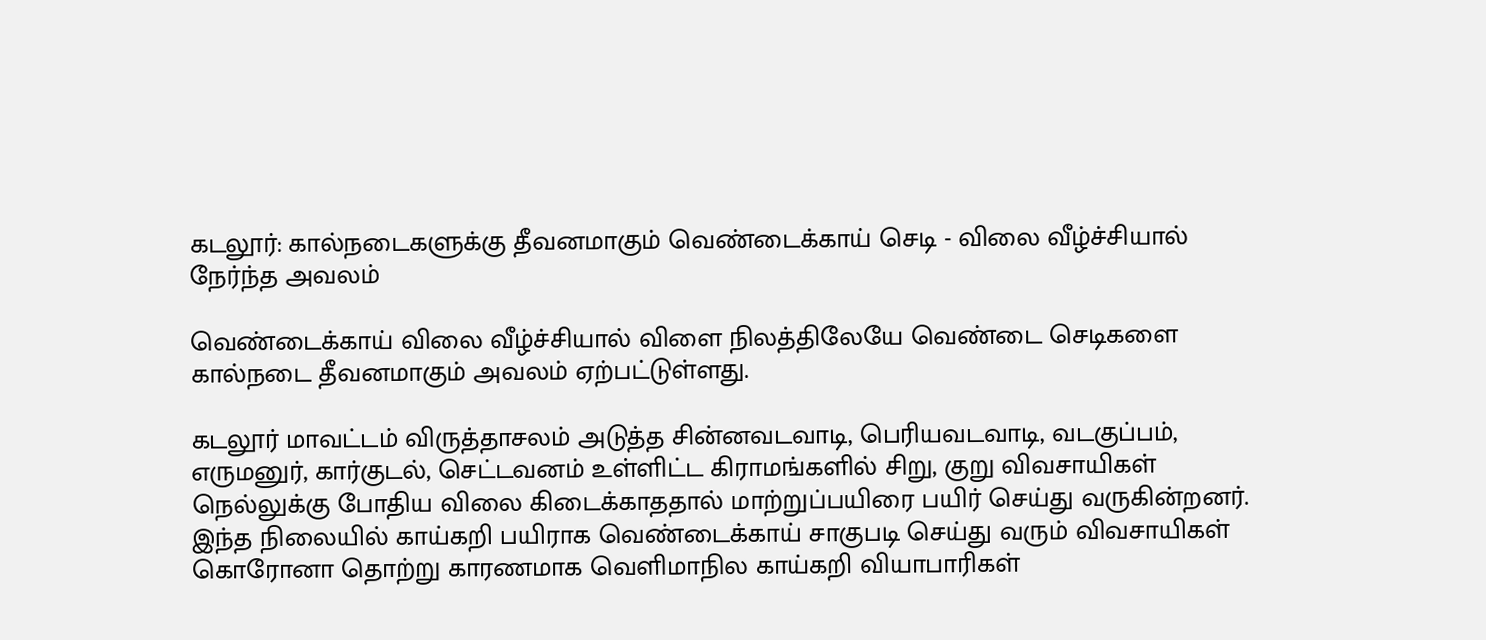கடலூர்: கால்நடைகளுக்கு தீவனமாகும் வெண்டைக்காய் செடி - விலை வீழ்ச்சியால் நேர்ந்த அவலம்

வெண்டைக்காய் விலை வீழ்ச்சியால் விளை நிலத்திலேயே வெண்டை செடிகளை கால்நடை தீவனமாகும் அவலம் ஏற்பட்டுள்ளது.

கடலூர் மாவட்டம் விருத்தாசலம் அடுத்த சின்னவடவாடி, பெரியவடவாடி, வடகுப்பம், எருமனுர், கார்குடல், செட்டவனம் உள்ளிட்ட கிராமங்களில் சிறு, குறு விவசாயிகள் நெல்லுக்கு போதிய விலை கிடைக்காததால் மாற்றுப்பயிரை பயிர் செய்து வருகின்றனர். இந்த நிலையில் காய்கறி பயிராக வெண்டைக்காய் சாகுபடி செய்து வரும் விவசாயிகள் கொரோனா தொற்று காரணமாக வெளிமாநில காய்கறி வியாபாரிகள்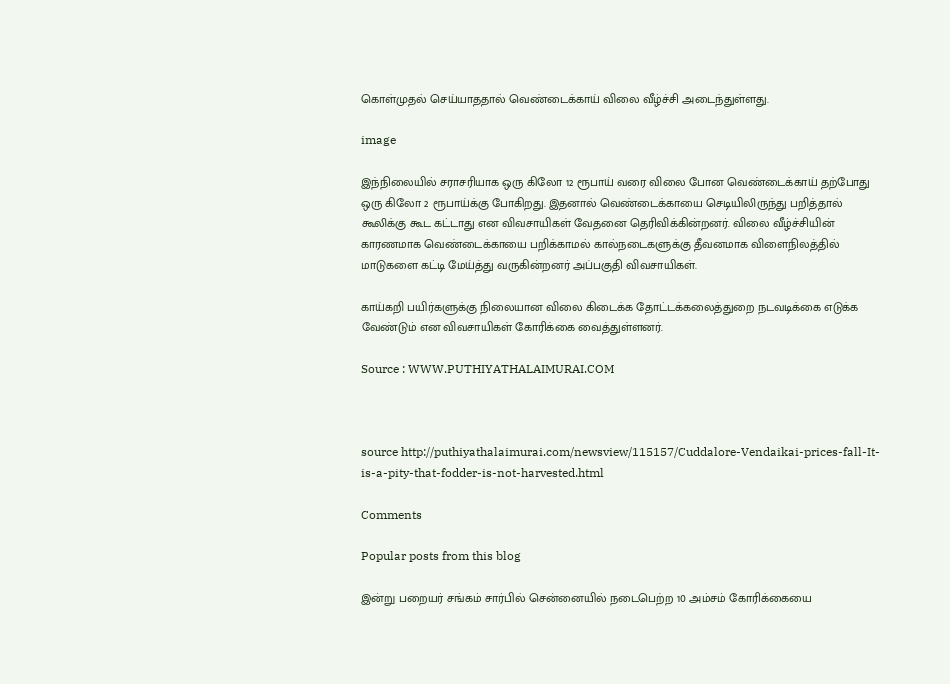கொள்முதல் செய்யாததால் வெண்டைக்காய் விலை வீழ்ச்சி அடைந்துள்ளது.

image

இந்நிலையில் சராசரியாக ஒரு கிலோ 12 ரூபாய் வரை விலை போன வெண்டைக்காய் தற்போது ஒரு கிலோ 2 ரூபாய்க்கு போகிறது. இதனால் வெண்டைக்காயை செடியிலிருந்து பறித்தால் கூலிக்கு கூட கட்டாது என விவசாயிகள் வேதனை தெரிவிக்கின்றனர். விலை வீழ்ச்சியின் காரணமாக வெண்டைக்காயை பறிக்காமல் கால்நடைகளுக்கு தீவனமாக விளைநிலத்தில் மாடுகளை கட்டி மேய்த்து வருகின்றனர் அப்பகுதி விவசாயிகள்.

காய்கறி பயிர்களுக்கு நிலையான விலை கிடைக்க தோட்டக்கலைத்துறை நடவடிக்கை எடுக்க வேண்டும் என விவசாயிகள் கோரிக்கை வைத்துள்ளனர்.

Source : WWW.PUTHIYATHALAIMURAI.COM



source http://puthiyathalaimurai.com/newsview/115157/Cuddalore-Vendaikai-prices-fall-It-is-a-pity-that-fodder-is-not-harvested.html

Comments

Popular posts from this blog

இன்று பறையர் சங்கம் சார்பில் சென்னையில் நடைபெற்ற 10 அம்சம் கோரிக்கையை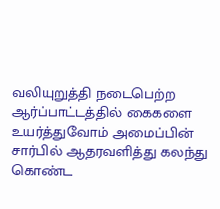வலியுறுத்தி நடைபெற்ற ஆர்ப்பாட்டத்தில் கைகளை உயர்த்துவோம் அமைப்பின் சார்பில் ஆதரவளித்து கலந்து கொண்ட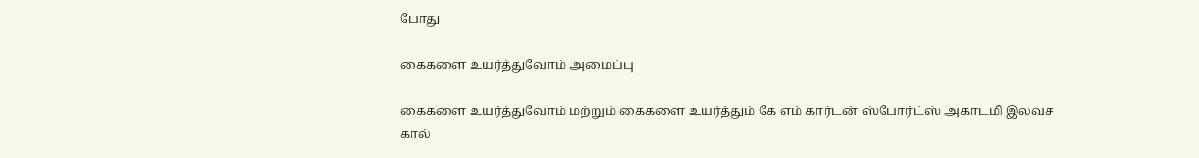போது

கைகளை உயர்த்துவோம் அமைப்பு

கைகளை உயர்த்துவோம் மற்றும் கைகளை உயர்த்தும் கே எம் கார்டன் ஸ்போர்ட்ஸ் அகாடமி இலவச கால்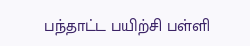பந்தாட்ட பயிற்சி பள்ளி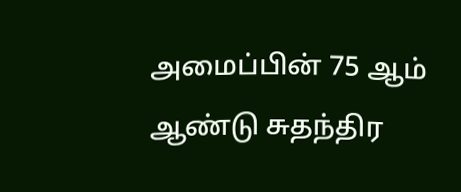அமைப்பின் 75 ஆம் ஆண்டு சுதந்திர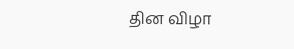தின விழா